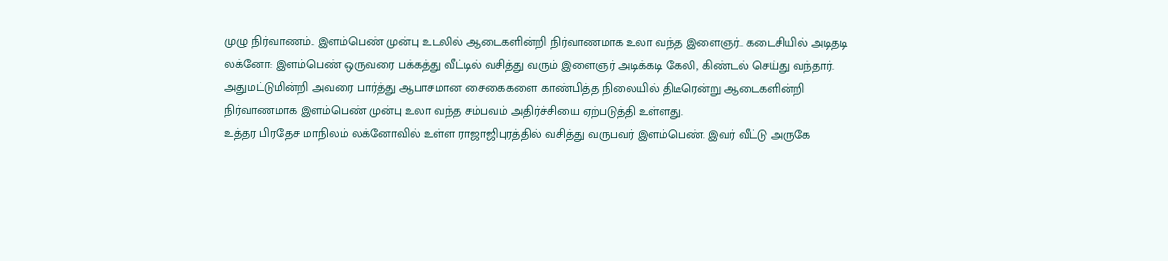முழு நிர்வாணம்.. இளம்பெண் முன்பு உடலில் ஆடைகளின்றி நிர்வாணமாக உலா வந்த இளைஞர்.. கடைசியில் அடிதடி
லக்னோ: இளம்பெண் ஒருவரை பக்கத்து வீட்டில் வசித்து வரும் இளைஞர் அடிக்கடி கேலி, கிண்டல் செய்து வந்தார். அதுமட்டுமின்றி அவரை பார்த்து ஆபாசமான சைகைகளை காண்பித்த நிலையில் திடீரென்று ஆடைகளின்றி நிர்வாணமாக இளம்பெண் முன்பு உலா வந்த சம்பவம் அதிர்ச்சியை ஏற்படுத்தி உள்ளது.
உத்தர பிரதேச மாநிலம் லக்னோவில் உள்ள ராஜாஜிபுரத்தில் வசித்து வருபவர் இளம்பெண். இவர் வீட்டு அருகே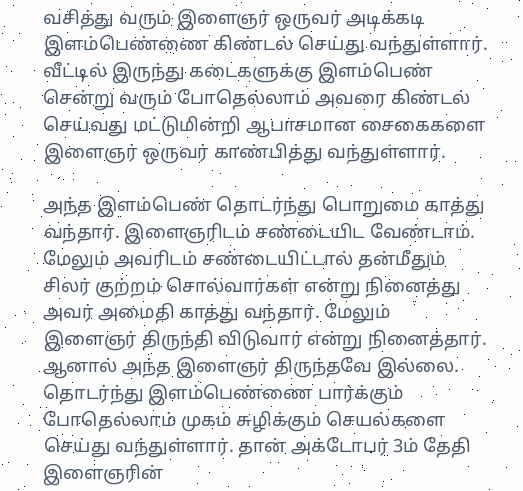வசித்து வரும் இளைஞர் ஒருவர் அடிக்கடி இளம்பெண்ணை கிண்டல் செய்து வந்துள்ளார். வீட்டில் இருந்து கடைகளுக்கு இளம்பெண் சென்று வரும் போதெல்லாம் அவரை கிண்டல் செய்வது மட்டுமின்றி ஆபாசமான சைகைகளை இளைஞர் ஒருவர் காண்பித்து வந்துள்ளார்.

அந்த இளம்பெண் தொடர்ந்து பொறுமை காத்து வந்தார். இளைஞரிடம் சண்டையிட வேண்டாம். மேலும் அவரிடம் சண்டையிட்டால் தன்மீதும் சிலர் குற்றம் சொல்வார்கள் என்று நினைத்து அவர் அமைதி காத்து வந்தார். மேலும் இளைஞர் திருந்தி விடுவார் என்று நினைத்தார்.
ஆனால் அந்த இளைஞர் திருந்தவே இல்லை. தொடர்ந்து இளம்பெண்ணை பார்க்கும் போதெல்லாம் முகம் சுழிக்கும் செயல்களை செய்து வந்துள்ளார். தான் அக்டோபர் 3ம் தேதி இளைஞரின்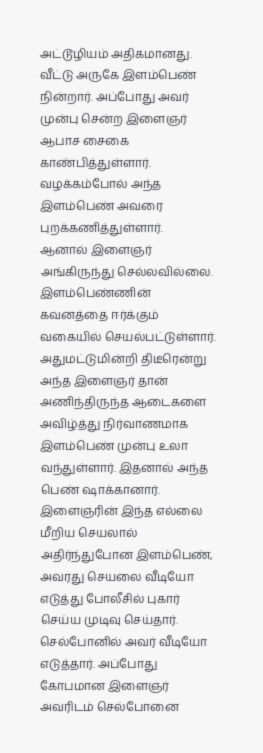அட்டூழியம் அதிகமானது. வீட்டு அருகே இளம்பெண் நின்றார். அப்போது அவர் முன்பு சென்ற இளைஞர் ஆபாச சைகை காண்பித்துள்ளார். வழக்கம்போல் அந்த இளம்பெண் அவரை புறக்கணித்துள்ளார்.
ஆனால் இளைஞர் அங்கிருந்து செல்லவில்லை. இளம்பெண்ணின் கவனத்தை ஈர்க்கும் வகையில் செயல்பட்டுள்ளார். அதுமட்டுமின்றி திடீரென்று அந்த இளைஞர் தான் அணிந்திருந்த ஆடைகளை அவிழ்த்து நிர்வாணமாக இளம்பெண் முன்பு உலா வந்துள்ளார். இதனால் அந்த பெண் ஷாக்கானார். இளைஞரின் இந்த எல்லை மீறிய செயலால் அதிர்ந்துபோன இளம்பெண், அவரது செயலை வீடியோ எடுத்து போலீசில் புகார் செய்ய முடிவு செய்தார்.
செல்போனில் அவர் வீடியோ எடுத்தார். அப்போது கோபமான இளைஞர் அவரிடம் செல்போனை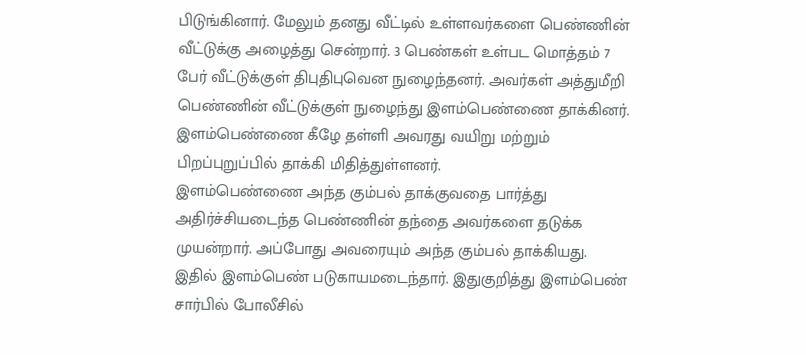பிடுங்கினார். மேலும் தனது வீட்டில் உள்ளவர்களை பெண்ணின் வீட்டுக்கு அழைத்து சென்றார். 3 பெண்கள் உள்பட மொத்தம் 7 பேர் வீட்டுக்குள் திபுதிபுவென நுழைந்தனர். அவர்கள் அத்துமீறி பெண்ணின் வீட்டுக்குள் நுழைந்து இளம்பெண்ணை தாக்கினர். இளம்பெண்ணை கீழே தள்ளி அவரது வயிறு மற்றும் பிறப்புறுப்பில் தாக்கி மிதித்துள்ளனர்.
இளம்பெண்ணை அந்த கும்பல் தாக்குவதை பார்த்து அதிர்ச்சியடைந்த பெண்ணின் தந்தை அவர்களை தடுக்க முயன்றார். அப்போது அவரையும் அந்த கும்பல் தாக்கியது. இதில் இளம்பெண் படுகாயமடைந்தார். இதுகுறித்து இளம்பெண் சார்பில் போலீசில்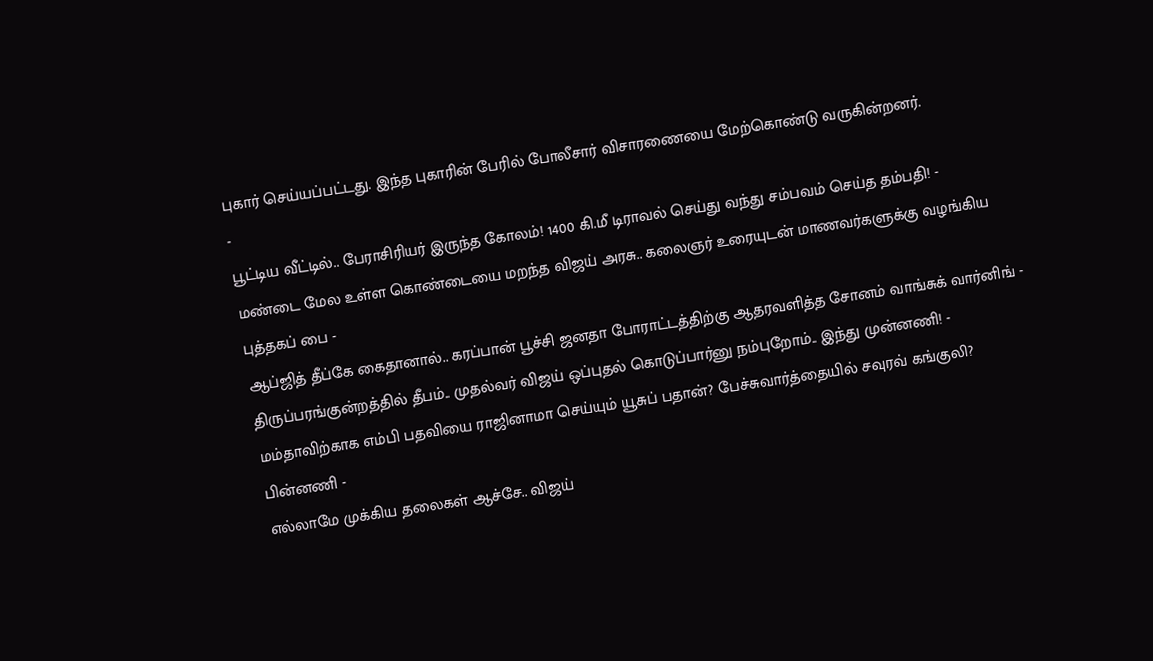புகார் செய்யப்பட்டது. இந்த புகாரின் பேரில் போலீசார் விசாரணையை மேற்கொண்டு வருகின்றனர்.
-
பூட்டிய வீட்டில்.. பேராசிரியர் இருந்த கோலம்! 1400 கி.மீ டிராவல் செய்து வந்து சம்பவம் செய்த தம்பதி! -
மண்டை மேல உள்ள கொண்டையை மறந்த விஜய் அரசு.. கலைஞர் உரையுடன் மாணவர்களுக்கு வழங்கிய புத்தகப் பை -
ஆப்ஜித் தீப்கே கைதானால்.. கரப்பான் பூச்சி ஜனதா போராட்டத்திற்கு ஆதரவளித்த சோனம் வாங்சுக் வார்னிங் -
திருப்பரங்குன்றத்தில் தீபம்.. முதல்வர் விஜய் ஒப்புதல் கொடுப்பார்னு நம்புறோம்.. இந்து முன்னணி! -
மம்தாவிற்காக எம்பி பதவியை ராஜினாமா செய்யும் யூசுப் பதான்? பேச்சுவார்த்தையில் சவுரவ் கங்குலி? பின்னணி -
எல்லாமே முக்கிய தலைகள் ஆச்சே.. விஜய்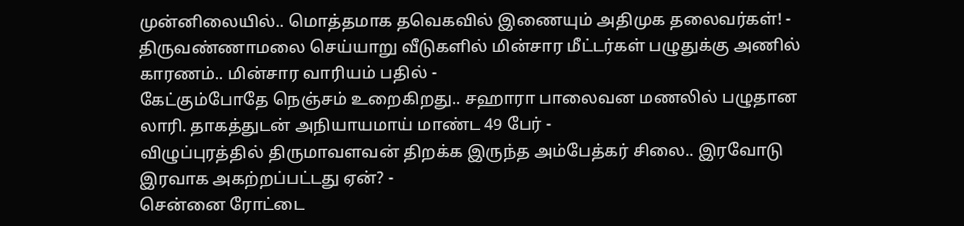முன்னிலையில்.. மொத்தமாக தவெகவில் இணையும் அதிமுக தலைவர்கள்! -
திருவண்ணாமலை செய்யாறு வீடுகளில் மின்சார மீட்டர்கள் பழுதுக்கு அணில் காரணம்.. மின்சார வாரியம் பதில் -
கேட்கும்போதே நெஞ்சம் உறைகிறது.. சஹாரா பாலைவன மணலில் பழுதான லாரி. தாகத்துடன் அநியாயமாய் மாண்ட 49 பேர் -
விழுப்புரத்தில் திருமாவளவன் திறக்க இருந்த அம்பேத்கர் சிலை.. இரவோடு இரவாக அகற்றப்பட்டது ஏன்? -
சென்னை ரோட்டை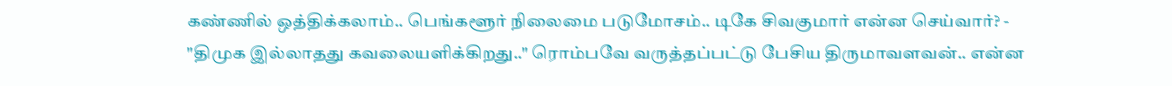கண்ணில் ஒத்திக்கலாம்.. பெங்களூர் நிலைமை படுமோசம்.. டிகே சிவகுமார் என்ன செய்வார்? -
"திமுக இல்லாதது கவலையளிக்கிறது.." ரொம்பவே வருத்தப்பட்டு பேசிய திருமாவளவன்.. என்ன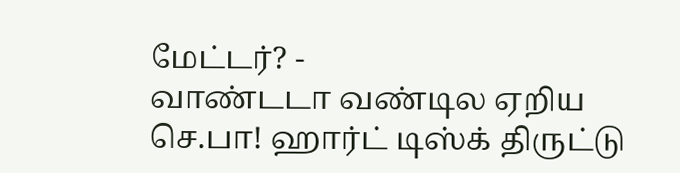மேட்டர்? -
வாண்டடா வண்டில ஏறிய செ.பா! ஹார்ட் டிஸ்க் திருட்டு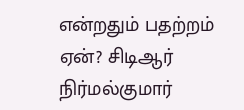என்றதும் பதற்றம் ஏன்? சிடிஆர் நிர்மல்குமார்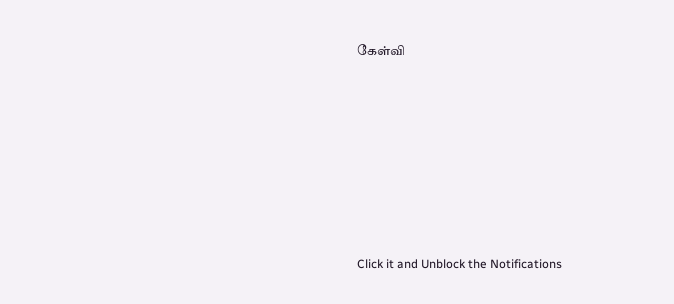கேள்வி












Click it and Unblock the Notifications